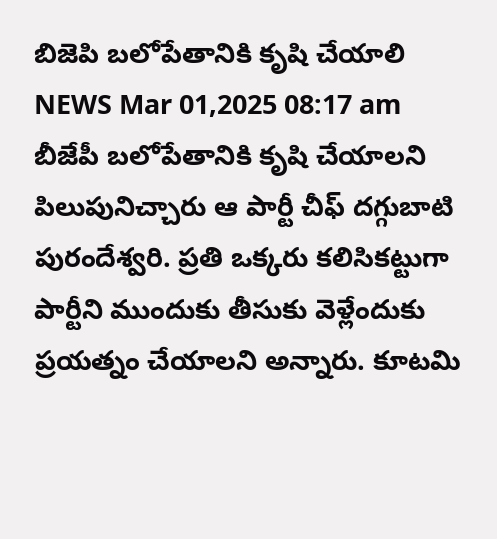బిజెపి బలోపేతానికి కృషి చేయాలి
NEWS Mar 01,2025 08:17 am
బీజేపీ బలోపేతానికి కృషి చేయాలని పిలుపునిచ్చారు ఆ పార్టీ చీఫ్ దగ్గుబాటి పురందేశ్వరి. ప్రతి ఒక్కరు కలిసికట్టుగా పార్టీని ముందుకు తీసుకు వెళ్లేందుకు ప్రయత్నం చేయాలని అన్నారు. కూటమి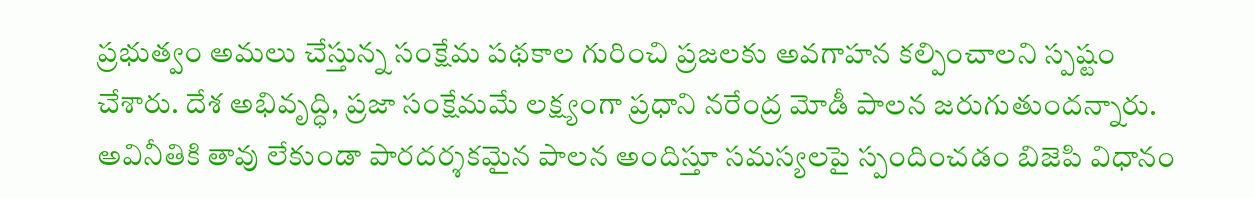ప్రభుత్వం అమలు చేస్తున్న సంక్షేమ పథకాల గురించి ప్రజలకు అవగాహన కల్పించాలని స్పష్టం చేశారు. దేశ అభివృద్ధి, ప్రజా సంక్షేమమే లక్ష్యంగా ప్రధాని నరేంద్ర మోడీ పాలన జరుగుతుందన్నారు. అవినీతికి తావు లేకుండా పారదర్శకమైన పాలన అందిస్తూ సమస్యలపై స్పందించడం బిజెపి విధానం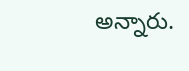అన్నారు.